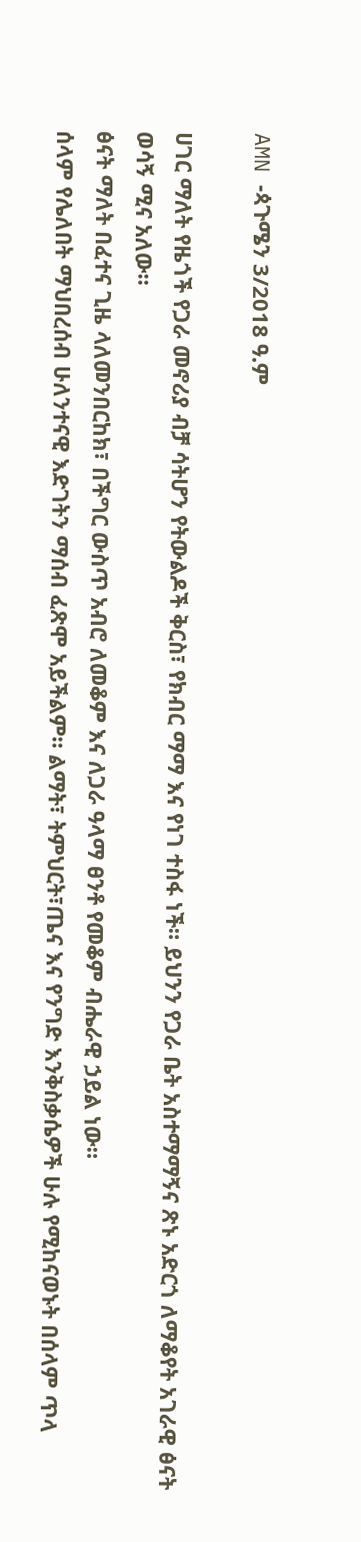AMN -ጳጉሜን 3/2018 ዓ.ም

ሀገር ማለት የዜጎች የጋራ መኖሪያ ብቻ ሳትሆን የትውልዶች ቅርስ፣ የክብር ማማ እና የነገ ተስፋ ነች። ይህንን የጋራ ቤት አስተማማኝና ጽኑ አድርጎ ለማቆየት አገራዊ ፅናት ወሳኝ ሚና አለው።
ፅናት ማለት በፈተና ጊዜ ላለመንበርከክ፣ በችግር ውስጥ አብሮ ለመቆም እና ለጋራ ዓላማ ፀንቶ የመቆም ብሔራዊ ኃይል ነው።
ሰላም የሌለበት ማህበረሰብ ሁለንተናዊ እድገትን ማሰብ ፈጽሞ አይችልም። ልማት፣ ትምህርት፣ጤና እና የንግድ እንቅስቃሴዎች ሁሉ የሚከናወኑት በሰላም ጥላ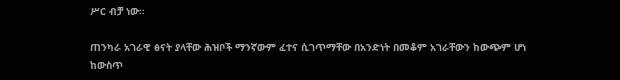ሥር ብቻ ነው።

ጠንካራ አገራዊ ፅናት ያላቸው ሕዝቦች ማንኛውም ፈተና ሲገጥማቸው በአንድነት በመቆም አገራቸውን ከውጭም ሆነ ከውስጥ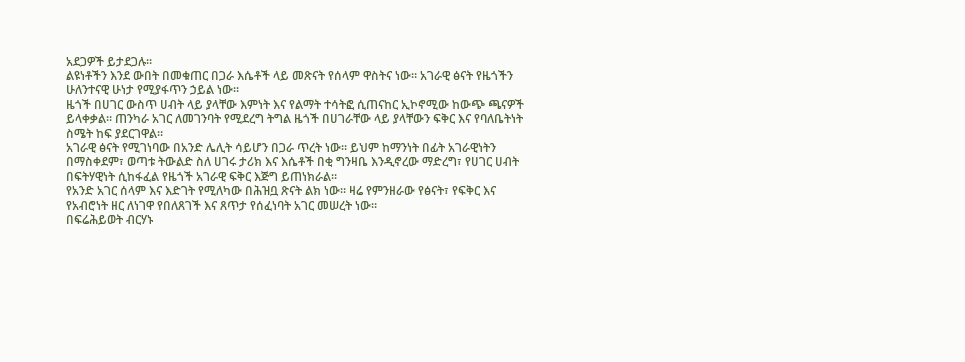አደጋዎች ይታደጋሉ።
ልዩነቶችን እንደ ውበት በመቁጠር በጋራ እሴቶች ላይ መጽናት የሰላም ዋስትና ነው። አገራዊ ፅናት የዜጎችን ሁለንተናዊ ሁነታ የሚያፋጥን ኃይል ነው።
ዜጎች በሀገር ውስጥ ሀብት ላይ ያላቸው እምነት እና የልማት ተሳትፎ ሲጠናከር ኢኮኖሚው ከውጭ ጫናዎች ይላቀቃል። ጠንካራ አገር ለመገንባት የሚደረግ ትግል ዜጎች በሀገራቸው ላይ ያላቸውን ፍቅር እና የባለቤትነት ስሜት ከፍ ያደርገዋል።
አገራዊ ፅናት የሚገነባው በአንድ ሌሊት ሳይሆን በጋራ ጥረት ነው። ይህም ከማንነት በፊት አገራዊነትን በማስቀደም፣ ወጣቱ ትውልድ ስለ ሀገሩ ታሪክ እና እሴቶች በቂ ግንዛቤ እንዲኖረው ማድረግ፣ የሀገር ሀብት በፍትሃዊነት ሲከፋፈል የዜጎች አገራዊ ፍቅር እጅግ ይጠነክራል።
የአንድ አገር ሰላም እና እድገት የሚለካው በሕዝቧ ጽናት ልክ ነው። ዛሬ የምንዘራው የፅናት፣ የፍቅር እና የአብሮነት ዘር ለነገዋ የበለጸገች እና ጸጥታ የሰፈነባት አገር መሠረት ነው።
በፍሬሕይወት ብርሃኑ